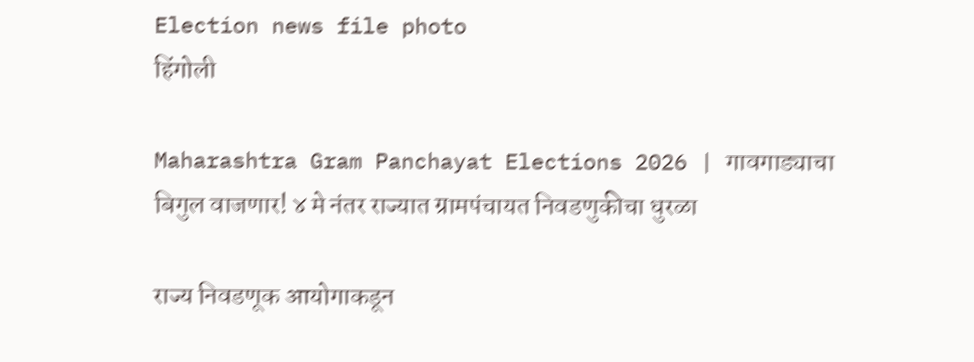Election news file photo
हिंगोली

Maharashtra Gram Panchayat Elections 2026 | गावगाड्याचा बिगुल वाजणार! ४ मे नंतर राज्यात ग्रामपंचायत निवडणुकीचा धुरळा

राज्य निवडणूक आयोगाकडून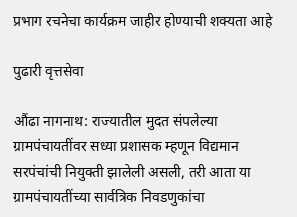प्रभाग रचनेचा कार्यक्रम जाहीर होण्याची शक्यता आहे

पुढारी वृत्तसेवा

औंढा नागनाथ: राज्यातील मुदत संपलेल्या ग्रामपंचायतींवर सध्या प्रशासक म्हणून विद्यमान सरपंचांची नियुक्ती झालेली असली, तरी आता या ग्रामपंचायतींच्या सार्वत्रिक निवडणुकांचा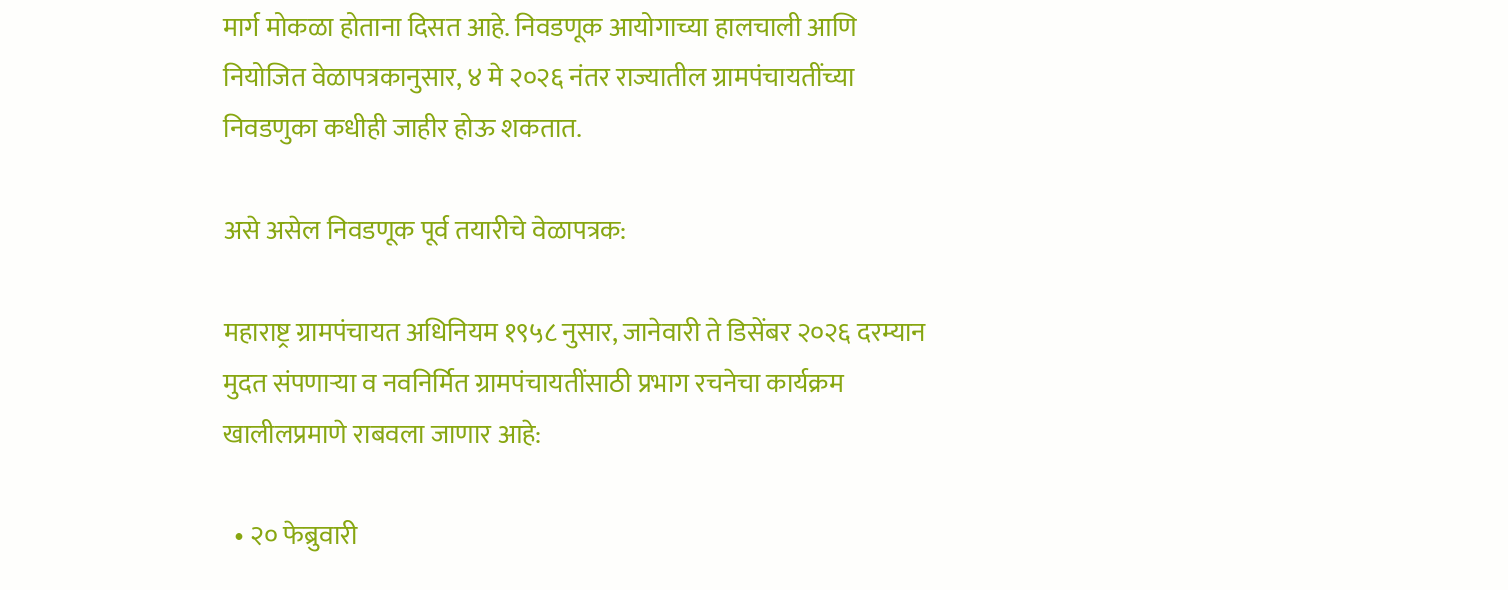मार्ग मोकळा होताना दिसत आहे. निवडणूक आयोगाच्या हालचाली आणि नियोजित वेळापत्रकानुसार, ४ मे २०२६ नंतर राज्यातील ग्रामपंचायतींच्या निवडणुका कधीही जाहीर होऊ शकतात.

असे असेल निवडणूक पूर्व तयारीचे वेळापत्रक:

महाराष्ट्र ग्रामपंचायत अधिनियम १९५८ नुसार, जानेवारी ते डिसेंबर २०२६ दरम्यान मुदत संपणाऱ्या व नवनिर्मित ग्रामपंचायतींसाठी प्रभाग रचनेचा कार्यक्रम खालीलप्रमाणे राबवला जाणार आहे:

  • २० फेब्रुवारी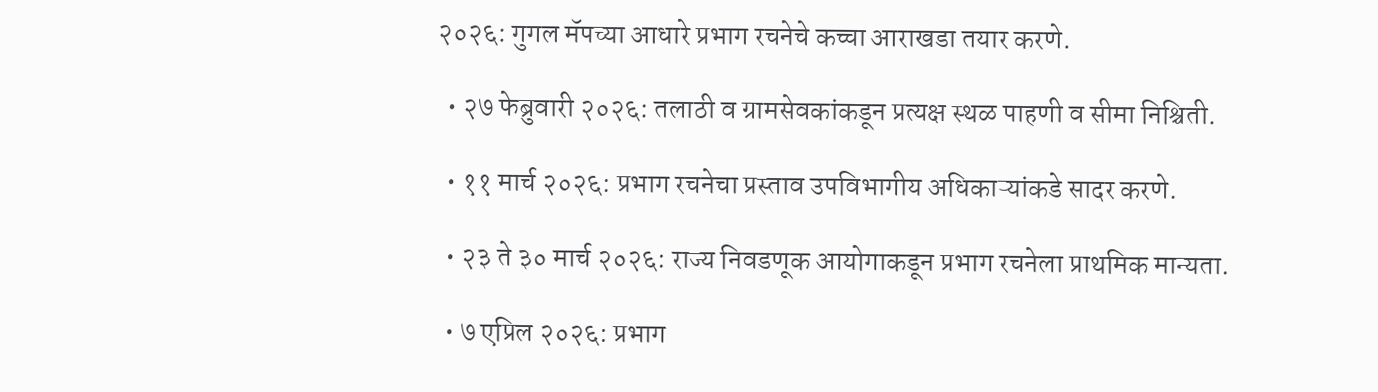२०२६: गुगल मॅपच्या आधारे प्रभाग रचनेचे कच्चा आराखडा तयार करणे.

  • २७ फेब्रुवारी २०२६: तलाठी व ग्रामसेवकांकडून प्रत्यक्ष स्थळ पाहणी व सीमा निश्चिती.

  • ११ मार्च २०२६: प्रभाग रचनेचा प्रस्ताव उपविभागीय अधिकाऱ्यांकडे सादर करणे.

  • २३ ते ३० मार्च २०२६: राज्य निवडणूक आयोगाकडून प्रभाग रचनेला प्राथमिक मान्यता.

  • ७ एप्रिल २०२६: प्रभाग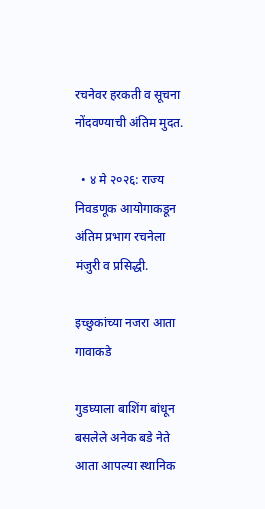रचनेवर हरकती व सूचना नोंदवण्याची अंतिम मुदत.

  • ४ मे २०२६: राज्य निवडणूक आयोगाकडून अंतिम प्रभाग रचनेला मंजुरी व प्रसिद्धी.

इच्छुकांच्या नजरा आता गावाकडे

गुडघ्याला बाशिंग बांधून बसलेले अनेक बडे नेते आता आपल्या स्थानिक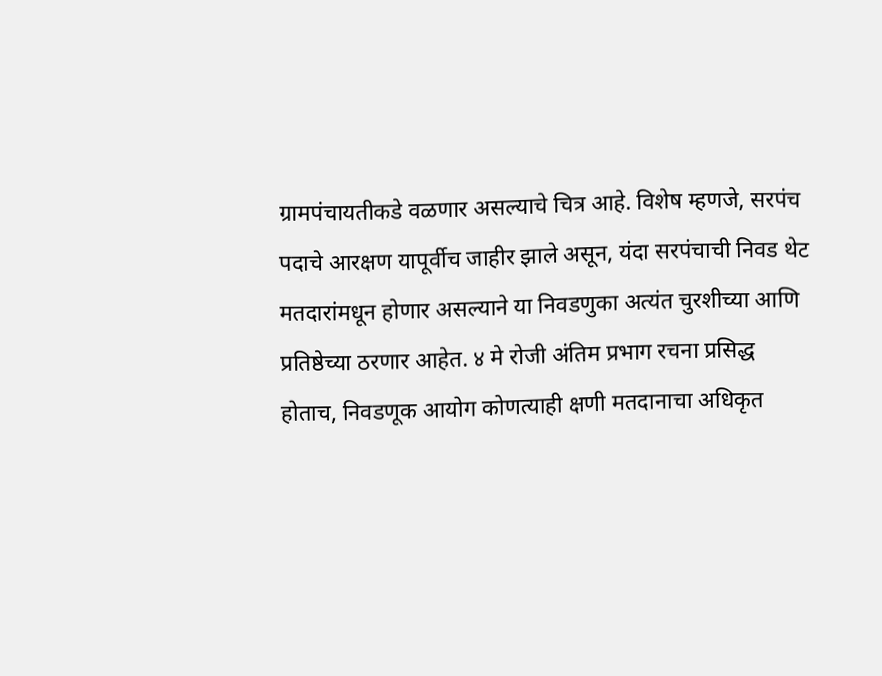ग्रामपंचायतीकडे वळणार असल्याचे चित्र आहे. विशेष म्हणजे, सरपंच पदाचे आरक्षण यापूर्वीच जाहीर झाले असून, यंदा सरपंचाची निवड थेट मतदारांमधून होणार असल्याने या निवडणुका अत्यंत चुरशीच्या आणि प्रतिष्ठेच्या ठरणार आहेत. ४ मे रोजी अंतिम प्रभाग रचना प्रसिद्ध होताच, निवडणूक आयोग कोणत्याही क्षणी मतदानाचा अधिकृत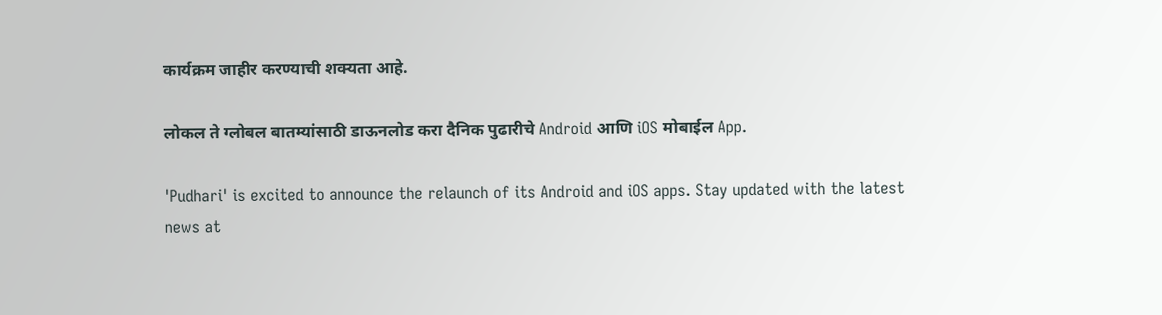कार्यक्रम जाहीर करण्याची शक्यता आहे.

लोकल ते ग्लोबल बातम्यांसाठी डाऊनलोड करा दैनिक पुढारीचे Android आणि iOS मोबाईल App.

'Pudhari' is excited to announce the relaunch of its Android and iOS apps. Stay updated with the latest news at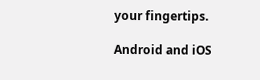your fingertips.

Android and iOS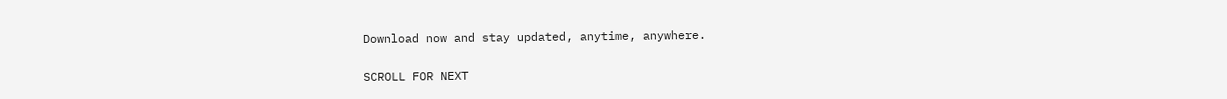Download now and stay updated, anytime, anywhere.

SCROLL FOR NEXT